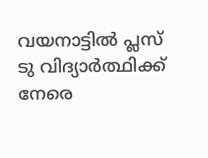വയനാട്ടിൽ ‌പ്ലസ് ടു വിദ്യാർത്ഥിക്ക് നേരെ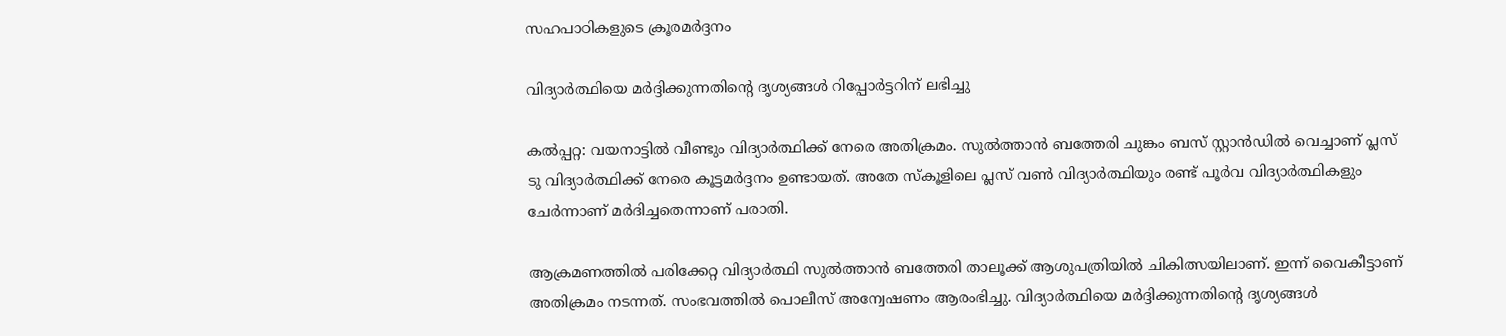സഹപാഠികളുടെ ക്രൂരമർദ്ദനം

വിദ്യാർത്ഥിയെ മർദ്ദിക്കുന്നതിൻ്റെ ദൃശ്യങ്ങൾ റിപ്പോർട്ടറിന് ലഭിച്ചു

കൽപ്പറ്റ: വയനാട്ടിൽ വീണ്ടും വിദ്യാർത്ഥിക്ക് നേരെ അതിക്രമം. സുൽത്താൻ ബത്തേരി ചുങ്കം ബസ് സ്റ്റാൻഡിൽ വെച്ചാണ് പ്ലസ് ടു വിദ്യാർത്ഥിക്ക് നേരെ കൂട്ടമർദ്ദനം ഉണ്ടായത്. അതേ സ്കൂളിലെ പ്ലസ് വൺ വിദ്യാർത്ഥിയും രണ്ട് പൂർവ വിദ്യാർത്ഥികളും ചേർന്നാണ് മർദിച്ചതെന്നാണ് പരാതി.

ആക്രമണത്തിൽ പരിക്കേറ്റ വിദ്യാർത്ഥി സുൽത്താൻ ബത്തേരി താലൂക്ക് ആശുപത്രിയിൽ ചികിത്സയിലാണ്. ഇന്ന് വൈകീട്ടാണ് അതിക്രമം നടന്നത്. സംഭവത്തിൽ പൊലീസ് അന്വേഷണം ആരംഭിച്ചു. വിദ്യാർത്ഥിയെ മർദ്ദിക്കുന്നതിൻ്റെ ദൃശ്യങ്ങൾ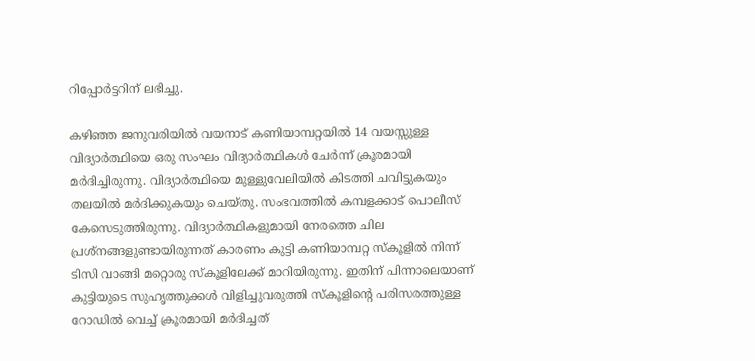റിപ്പോർട്ടറിന് ലഭിച്ചു.

കഴിഞ്ഞ ജനുവരിയിൽ വയനാട് കണിയാമ്പറ്റയില്‍ 14 വയസ്സുള്ള വിദ്യാര്‍ത്ഥിയെ ഒരു സംഘം വിദ്യാര്‍ത്ഥികള്‍ ചേര്‍ന്ന് ക്രൂരമായി മര്‍ദിച്ചിരുന്നു. വിദ്യാർത്ഥിയെ മുള്ളുവേലിയില്‍ കിടത്തി ചവിട്ടുകയും തലയില്‍ മര്‍ദിക്കുകയും ചെയ്തു. സംഭവത്തില്‍ കമ്പളക്കാട് പൊലീസ് കേസെടുത്തിരുന്നു. വിദ്യാര്‍ത്ഥികളുമായി നേരത്തെ ചില പ്രശ്‌നങ്ങളുണ്ടായിരുന്നത് കാരണം കുട്ടി കണിയാമ്പറ്റ സ്‌കൂളില്‍ നിന്ന് ടിസി വാങ്ങി മറ്റൊരു സ്‌കൂളിലേക്ക് മാറിയിരുന്നു. ഇതിന് പിന്നാലെയാണ് കുട്ടിയുടെ സുഹൃത്തുക്കള്‍ വിളിച്ചുവരുത്തി സ്‌കൂളിന്റെ പരിസരത്തുള്ള റോഡില്‍ വെച്ച് ക്രൂരമായി മര്‍ദിച്ചത്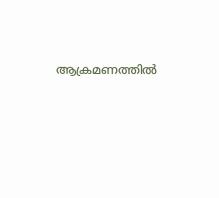ആക്രമണത്തില്‍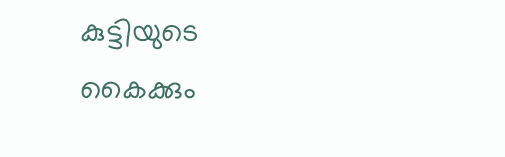കുട്ടിയുടെ കൈക്കും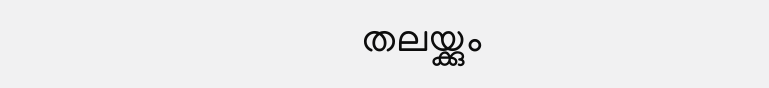തലയ്ക്കും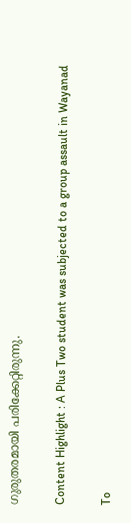ഗുരുതരമായി പരിക്കേറ്റിരുന്നു.

Content Highlight : A Plus Two student was subjected to a group assault in Wayanad

To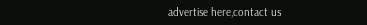advertise here,contact us